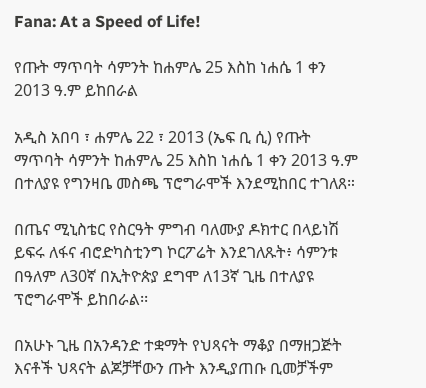Fana: At a Speed of Life!

የጡት ማጥባት ሳምንት ከሐምሌ 25 እስከ ነሐሴ 1 ቀን 2013 ዓ.ም ይከበራል

አዲስ አበባ ፣ ሐምሌ 22 ፣ 2013 (ኤፍ ቢ ሲ) የጡት ማጥባት ሳምንት ከሐምሌ 25 እስከ ነሐሴ 1 ቀን 2013 ዓ.ም በተለያዩ የግንዛቤ መስጫ ፕሮግራሞች እንደሚከበር ተገለጸ።

በጤና ሚኒስቴር የስርዓት ምግብ ባለሙያ ዶክተር በላይነሽ ይፍሩ ለፋና ብሮድካስቲንግ ኮርፖሬት እንደገለጹት፥ ሳምንቱ በዓለም ለ30ኛ በኢትዮጵያ ደግሞ ለ13ኛ ጊዜ በተለያዩ ፕሮግራሞች ይከበራል፡፡

በአሁኑ ጊዜ በአንዳንድ ተቋማት የህጻናት ማቆያ በማዘጋጅት እናቶች ህጻናት ልጆቻቸውን ጡት እንዲያጠቡ ቢመቻችም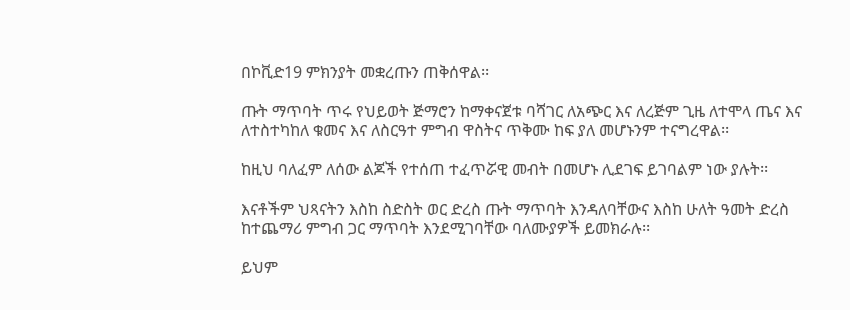በኮቪድ19 ምክንያት መቋረጡን ጠቅሰዋል፡፡

ጡት ማጥባት ጥሩ የህይወት ጅማሮን ከማቀናጀቱ ባሻገር ለአጭር እና ለረጅም ጊዜ ለተሞላ ጤና እና ለተስተካከለ ቁመና እና ለስርዓተ ምግብ ዋስትና ጥቅሙ ከፍ ያለ መሆኑንም ተናግረዋል፡፡

ከዚህ ባለፈም ለሰው ልጆች የተሰጠ ተፈጥሯዊ መብት በመሆኑ ሊደገፍ ይገባልም ነው ያሉት፡፡

እናቶችም ህጻናትን እስከ ስድስት ወር ድረስ ጡት ማጥባት እንዳለባቸውና እስከ ሁለት ዓመት ድረስ ከተጨማሪ ምግብ ጋር ማጥባት እንደሚገባቸው ባለሙያዎች ይመክራሉ፡፡

ይህም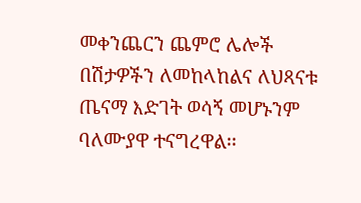መቀንጨርን ጨምሮ ሌሎች በሽታዎችን ለመከላከልና ለህጻናቱ ጤናማ እድገት ወሳኝ መሆኑንም ባለሙያዋ ተናግረዋል፡፡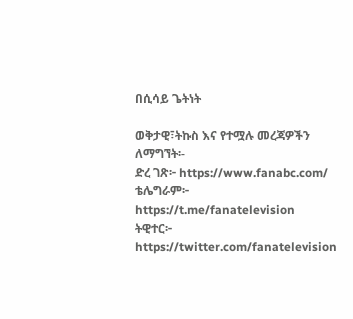በሲሳይ ጌትነት

ወቅታዊ፣ትኩስ እና የተሟሉ መረጃዎችን ለማግኘት፡-
ድረ ገጽ፦ https://www.fanabc.com/
ቴሌግራም፦ https://t.me/fanatelevision
ትዊተር፦ https://twitter.com/fanatelevision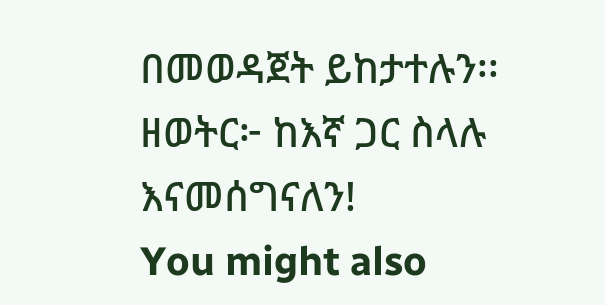በመወዳጀት ይከታተሉን፡፡
ዘወትር፦ ከእኛ ጋር ስላሉ እናመሰግናለን!
You might also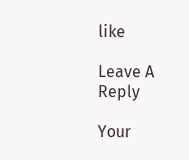like

Leave A Reply

Your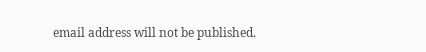email address will not be published.